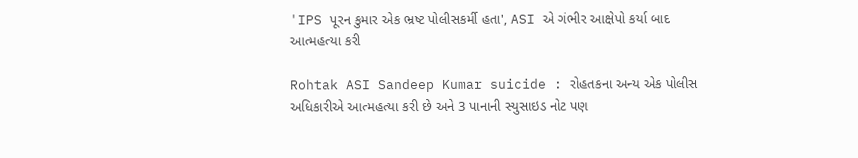'IPS પૂરન કુમાર એક ભ્રષ્ટ પોલીસકર્મી હતા', ASI એ ગંભીર આક્ષેપો કર્યા બાદ આત્મહત્યા કરી

Rohtak ASI Sandeep Kumar suicide : રોહતકના અન્ય એક પોલીસ અધિકારીએ આત્મહત્યા કરી છે અને 3 પાનાની સ્યુસાઇડ નોટ પણ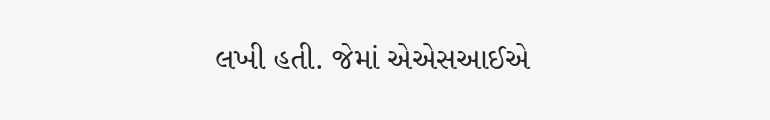લખી હતી. જેમાં એએસઆઈએ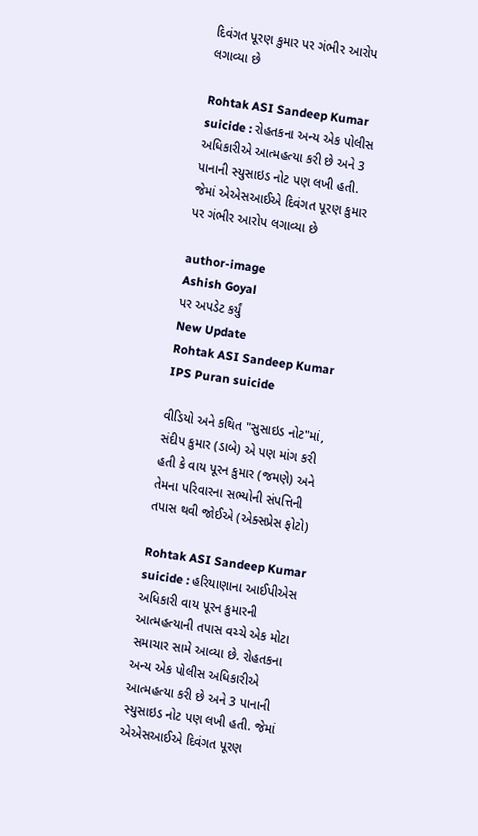દિવંગત પૂરણ કુમાર પર ગંભીર આરોપ લગાવ્યા છે

Rohtak ASI Sandeep Kumar suicide : રોહતકના અન્ય એક પોલીસ અધિકારીએ આત્મહત્યા કરી છે અને 3 પાનાની સ્યુસાઇડ નોટ પણ લખી હતી. જેમાં એએસઆઈએ દિવંગત પૂરણ કુમાર પર ગંભીર આરોપ લગાવ્યા છે

author-image
Ashish Goyal
પર અપડેટ કર્યું
New Update
Rohtak ASI Sandeep Kumar IPS Puran suicide

વીડિયો અને કથિત "સુસાઇડ નોટ"માં, સંદીપ કુમાર (ડાબે) એ પણ માંગ કરી હતી કે વાય પૂરન કુમાર (જમણે) અને તેમના પરિવારના સભ્યોની સંપત્તિની તપાસ થવી જોઈએ (એક્સપ્રેસ ફોટો)

Rohtak ASI Sandeep Kumar suicide : હરિયાણાના આઈપીએસ અધિકારી વાય પૂરન કુમારની આત્મહત્યાની તપાસ વચ્ચે એક મોટા સમાચાર સામે આવ્યા છે. રોહતકના અન્ય એક પોલીસ અધિકારીએ આત્મહત્યા કરી છે અને 3 પાનાની સ્યુસાઇડ નોટ પણ લખી હતી. જેમાં એએસઆઈએ દિવંગત પૂરણ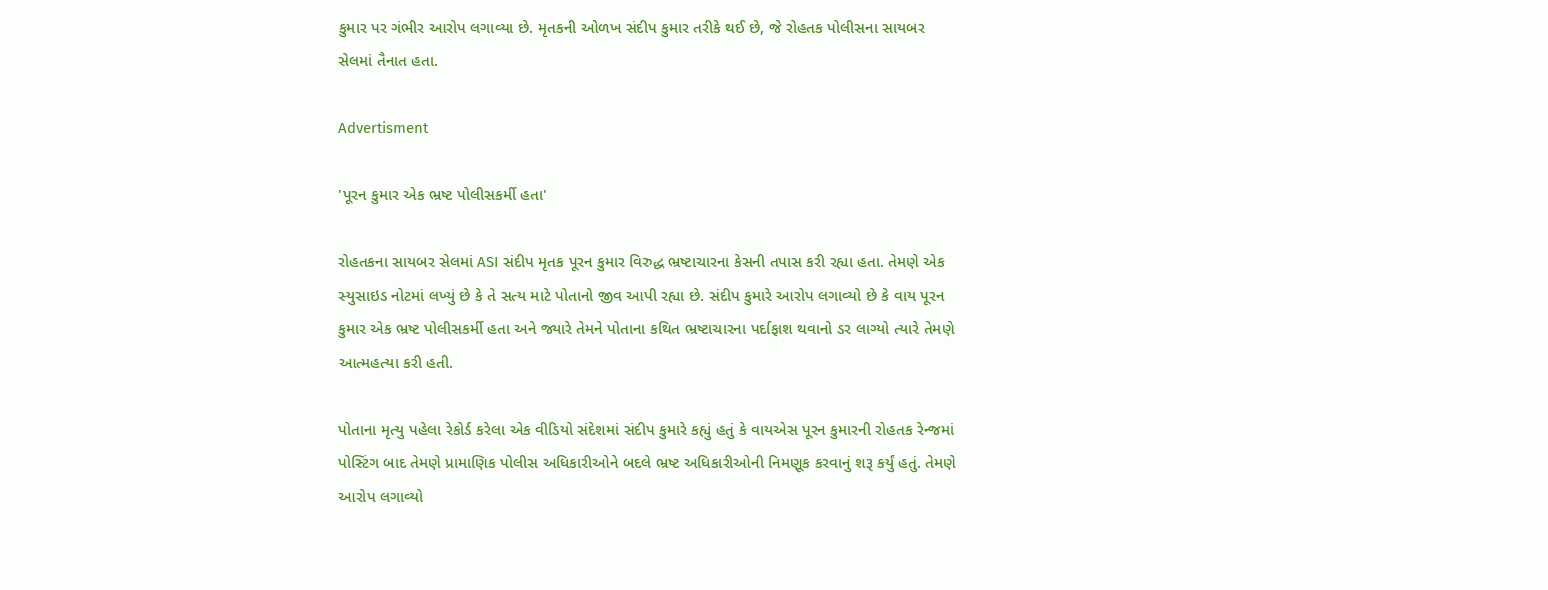કુમાર પર ગંભીર આરોપ લગાવ્યા છે. મૃતકની ઓળખ સંદીપ કુમાર તરીકે થઈ છે, જે રોહતક પોલીસના સાયબર સેલમાં તૈનાત હતા.

Advertisment

'પૂરન કુમાર એક ભ્રષ્ટ પોલીસકર્મી હતા'

રોહતકના સાયબર સેલમાં ASI સંદીપ મૃતક પૂરન કુમાર વિરુદ્ધ ભ્રષ્ટાચારના કેસની તપાસ કરી રહ્યા હતા. તેમણે એક સ્યુસાઇડ નોટમાં લખ્યું છે કે તે સત્ય માટે પોતાનો જીવ આપી રહ્યા છે. સંદીપ કુમારે આરોપ લગાવ્યો છે કે વાય પૂરન કુમાર એક ભ્રષ્ટ પોલીસકર્મી હતા અને જ્યારે તેમને પોતાના કથિત ભ્રષ્ટાચારના પર્દાફાશ થવાનો ડર લાગ્યો ત્યારે તેમણે આત્મહત્યા કરી હતી.

પોતાના મૃત્યુ પહેલા રેકોર્ડ કરેલા એક વીડિયો સંદેશમાં સંદીપ કુમારે કહ્યું હતું કે વાયએસ પૂરન કુમારની રોહતક રેન્જમાં પોસ્ટિંગ બાદ તેમણે પ્રામાણિક પોલીસ અધિકારીઓને બદલે ભ્રષ્ટ અધિકારીઓની નિમણૂક કરવાનું શરૂ કર્યું હતું. તેમણે આરોપ લગાવ્યો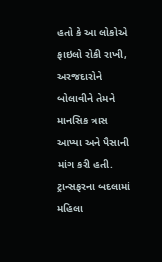હતો કે આ લોકોએ ફાઇલો રોકી રાખી, અરજદારોને બોલાવીને તેમને માનસિક ત્રાસ આપ્યા અને પૈસાની માંગ કરી હતી. ટ્રાન્સફરના બદલામાં મહિલા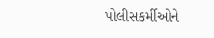પોલીસકર્મીઓને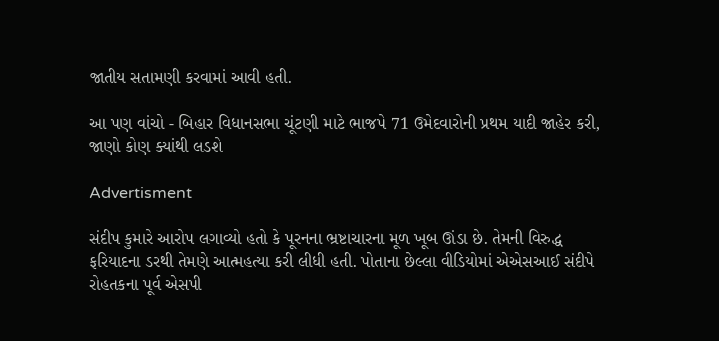જાતીય સતામણી કરવામાં આવી હતી.

આ પણ વાંચો - બિહાર વિધાનસભા ચૂંટણી માટે ભાજપે 71 ઉમેદવારોની પ્રથમ યાદી જાહેર કરી, જાણો કોણ ક્યાંથી લડશે

Advertisment

સંદીપ કુમારે આરોપ લગાવ્યો હતો કે પૂરનના ભ્રષ્ટાચારના મૂળ ખૂબ ઊંડા છે. તેમની વિરુદ્ધ ફરિયાદના ડરથી તેમણે આત્મહત્યા કરી લીધી હતી. પોતાના છેલ્લા વીડિયોમાં એએસઆઈ સંદીપે રોહતકના પૂર્વ એસપી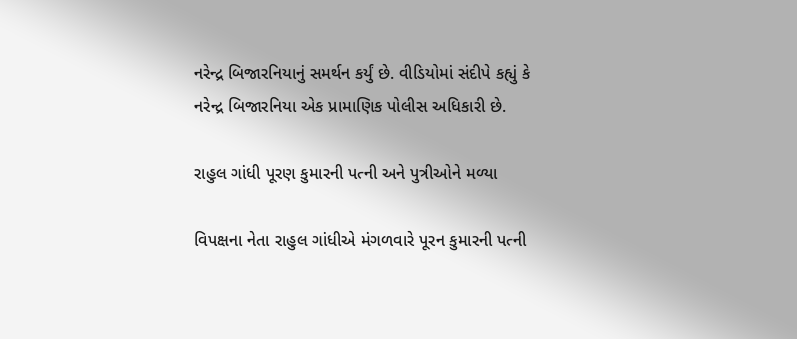નરેન્દ્ર બિજારનિયાનું સમર્થન કર્યું છે. વીડિયોમાં સંદીપે કહ્યું કે નરેન્દ્ર બિજારનિયા એક પ્રામાણિક પોલીસ અધિકારી છે.

રાહુલ ગાંધી પૂરણ કુમારની પત્ની અને પુત્રીઓને મળ્યા

વિપક્ષના નેતા રાહુલ ગાંધીએ મંગળવારે પૂરન કુમારની પત્ની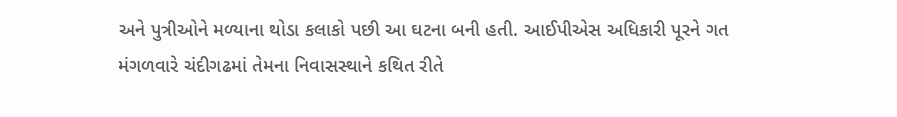અને પુત્રીઓને મળ્યાના થોડા કલાકો પછી આ ઘટના બની હતી. આઈપીએસ અધિકારી પૂરને ગત મંગળવારે ચંદીગઢમાં તેમના નિવાસસ્થાને કથિત રીતે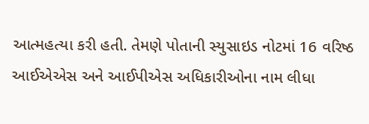આત્મહત્યા કરી હતી. તેમણે પોતાની સ્યુસાઇડ નોટમાં 16 વરિષ્ઠ આઈએએસ અને આઈપીએસ અધિકારીઓના નામ લીધા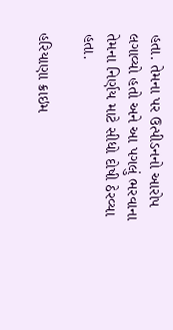હતા. તેમના પર ઉત્પીડનનો આરોપ લગાવ્યો હતો અને આ પગલું ભરવાના તેમના નિર્ણય માટે સીધો દોષી ઠેરવ્યા હતા.

હરિયાણા ક્રાઇમ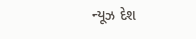ન્યૂઝ દેશ